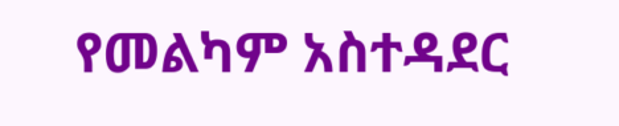የመልካም አስተዳደር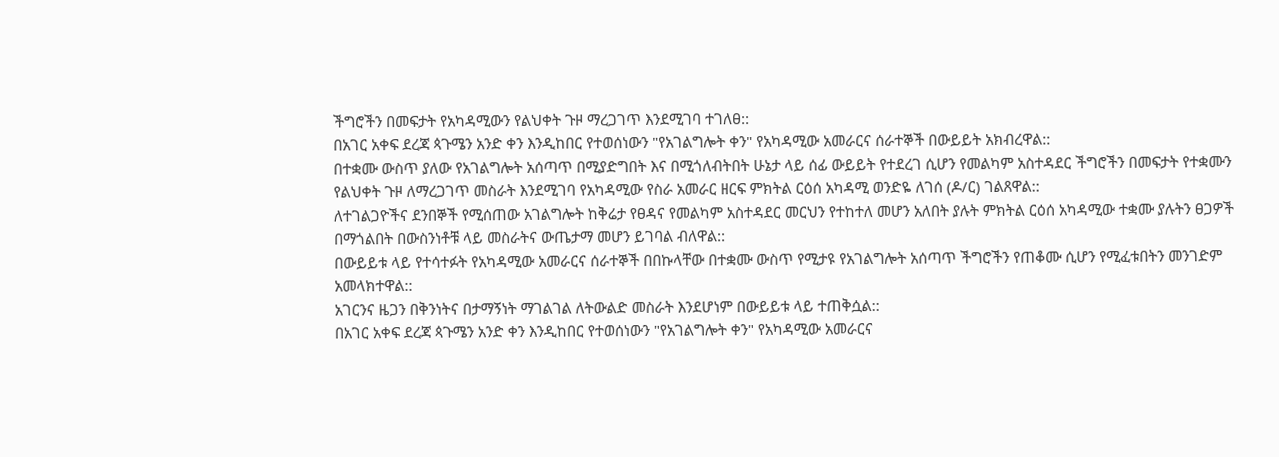ችግሮችን በመፍታት የአካዳሚውን የልህቀት ጉዞ ማረጋገጥ እንደሚገባ ተገለፀ::
በአገር አቀፍ ደረጃ ጳጉሜን አንድ ቀን እንዲከበር የተወሰነውን "የአገልግሎት ቀን" የአካዳሚው አመራርና ሰራተኞች በውይይት አክብረዋል::
በተቋሙ ውስጥ ያለው የአገልግሎት አሰጣጥ በሚያድግበት እና በሚጎለብትበት ሁኔታ ላይ ሰፊ ውይይት የተደረገ ሲሆን የመልካም አስተዳደር ችግሮችን በመፍታት የተቋሙን የልህቀት ጉዞ ለማረጋገጥ መስራት እንደሚገባ የአካዳሚው የስራ አመራር ዘርፍ ምክትል ርዕሰ አካዳሚ ወንድዬ ለገሰ (ዶ/ር) ገልጸዋል::
ለተገልጋዮችና ደንበኞች የሚሰጠው አገልግሎት ከቅሬታ የፀዳና የመልካም አስተዳደር መርህን የተከተለ መሆን አለበት ያሉት ምክትል ርዕሰ አካዳሚው ተቋሙ ያሉትን ፀጋዎች በማጎልበት በውስንነቶቹ ላይ መስራትና ውጤታማ መሆን ይገባል ብለዋል::
በውይይቱ ላይ የተሳተፉት የአካዳሚው አመራርና ሰራተኞች በበኩላቸው በተቋሙ ውስጥ የሚታዩ የአገልግሎት አሰጣጥ ችግሮችን የጠቆሙ ሲሆን የሚፈቱበትን መንገድም አመላክተዋል::
አገርንና ዜጋን በቅንነትና በታማኝነት ማገልገል ለትውልድ መስራት እንደሆነም በውይይቱ ላይ ተጠቅሷል::
በአገር አቀፍ ደረጃ ጳጉሜን አንድ ቀን እንዲከበር የተወሰነውን "የአገልግሎት ቀን" የአካዳሚው አመራርና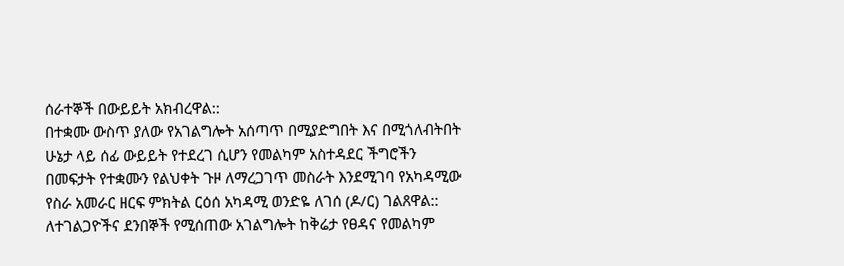ሰራተኞች በውይይት አክብረዋል::
በተቋሙ ውስጥ ያለው የአገልግሎት አሰጣጥ በሚያድግበት እና በሚጎለብትበት ሁኔታ ላይ ሰፊ ውይይት የተደረገ ሲሆን የመልካም አስተዳደር ችግሮችን በመፍታት የተቋሙን የልህቀት ጉዞ ለማረጋገጥ መስራት እንደሚገባ የአካዳሚው የስራ አመራር ዘርፍ ምክትል ርዕሰ አካዳሚ ወንድዬ ለገሰ (ዶ/ር) ገልጸዋል::
ለተገልጋዮችና ደንበኞች የሚሰጠው አገልግሎት ከቅሬታ የፀዳና የመልካም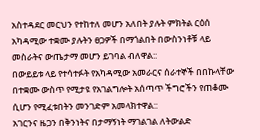አስተዳደር መርህን የተከተለ መሆን አለበት ያሉት ምክትል ርዕሰ አካዳሚው ተቋሙ ያሉትን ፀጋዎች በማጎልበት በውስንነቶቹ ላይ መስራትና ውጤታማ መሆን ይገባል ብለዋል::
በውይይቱ ላይ የተሳተፉት የአካዳሚው አመራርና ሰራተኞች በበኩላቸው በተቋሙ ውስጥ የሚታዩ የአገልግሎት አሰጣጥ ችግሮችን የጠቆሙ ሲሆን የሚፈቱበትን መንገድም አመላክተዋል::
አገርንና ዜጋን በቅንነትና በታማኝነት ማገልገል ለትውልድ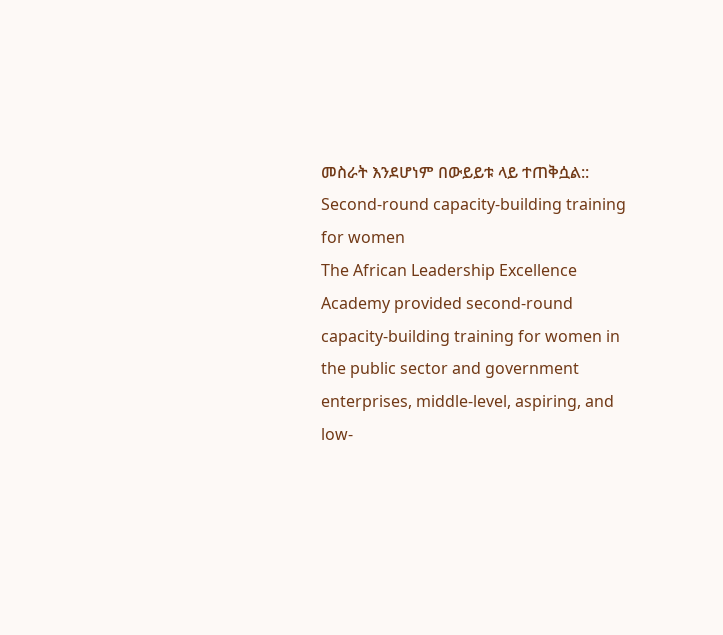መስራት እንደሆነም በውይይቱ ላይ ተጠቅሷል::
Second-round capacity-building training for women
The African Leadership Excellence Academy provided second-round capacity-building training for women in the public sector and government enterprises, middle-level, aspiring, and low-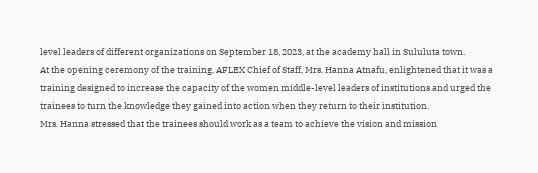level leaders of different organizations on September 18, 2023, at the academy hall in Sululuta town.
At the opening ceremony of the training, AFLEX Chief of Staff, Mrs. Hanna Atnafu, enlightened that it was a training designed to increase the capacity of the women middle-level leaders of institutions and urged the trainees to turn the knowledge they gained into action when they return to their institution.
Mrs. Hanna stressed that the trainees should work as a team to achieve the vision and mission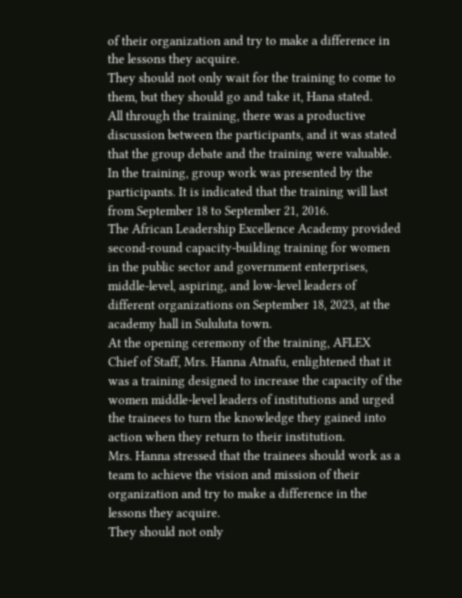of their organization and try to make a difference in the lessons they acquire.
They should not only wait for the training to come to them, but they should go and take it, Hana stated.
All through the training, there was a productive discussion between the participants, and it was stated that the group debate and the training were valuable.
In the training, group work was presented by the participants. It is indicated that the training will last from September 18 to September 21, 2016.
The African Leadership Excellence Academy provided second-round capacity-building training for women in the public sector and government enterprises, middle-level, aspiring, and low-level leaders of different organizations on September 18, 2023, at the academy hall in Sululuta town.
At the opening ceremony of the training, AFLEX Chief of Staff, Mrs. Hanna Atnafu, enlightened that it was a training designed to increase the capacity of the women middle-level leaders of institutions and urged the trainees to turn the knowledge they gained into action when they return to their institution.
Mrs. Hanna stressed that the trainees should work as a team to achieve the vision and mission of their organization and try to make a difference in the lessons they acquire.
They should not only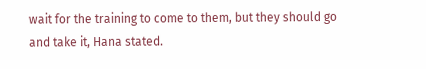wait for the training to come to them, but they should go and take it, Hana stated.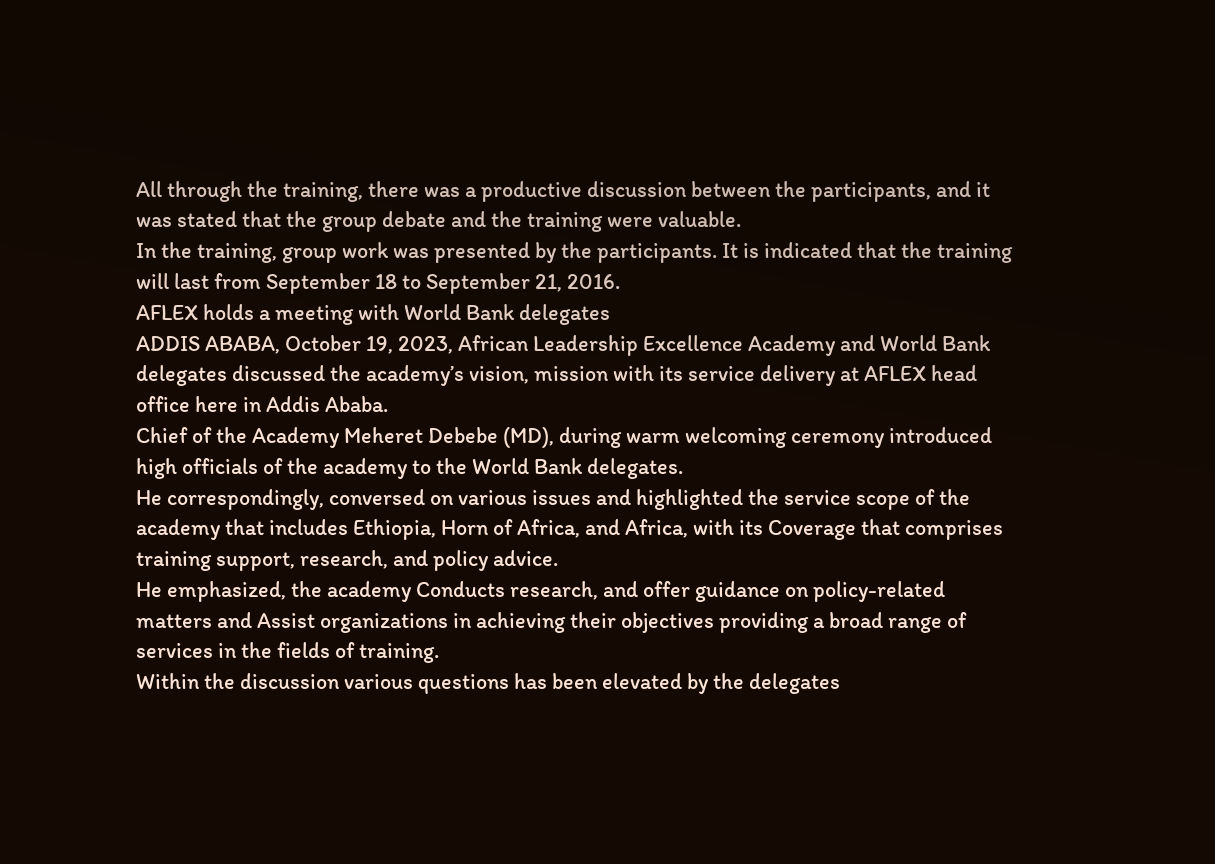All through the training, there was a productive discussion between the participants, and it was stated that the group debate and the training were valuable.
In the training, group work was presented by the participants. It is indicated that the training will last from September 18 to September 21, 2016.
AFLEX holds a meeting with World Bank delegates
ADDIS ABABA, October 19, 2023, African Leadership Excellence Academy and World Bank delegates discussed the academy’s vision, mission with its service delivery at AFLEX head office here in Addis Ababa.
Chief of the Academy Meheret Debebe (MD), during warm welcoming ceremony introduced high officials of the academy to the World Bank delegates.
He correspondingly, conversed on various issues and highlighted the service scope of the academy that includes Ethiopia, Horn of Africa, and Africa, with its Coverage that comprises training support, research, and policy advice.
He emphasized, the academy Conducts research, and offer guidance on policy-related matters and Assist organizations in achieving their objectives providing a broad range of services in the fields of training.
Within the discussion various questions has been elevated by the delegates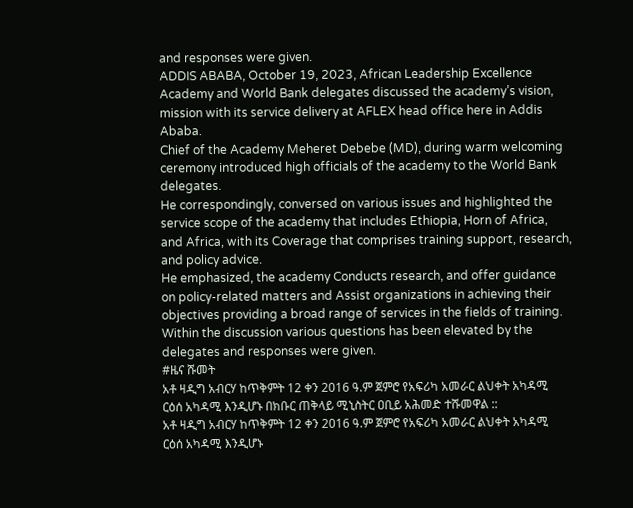and responses were given.
ADDIS ABABA, October 19, 2023, African Leadership Excellence Academy and World Bank delegates discussed the academy’s vision, mission with its service delivery at AFLEX head office here in Addis Ababa.
Chief of the Academy Meheret Debebe (MD), during warm welcoming ceremony introduced high officials of the academy to the World Bank delegates.
He correspondingly, conversed on various issues and highlighted the service scope of the academy that includes Ethiopia, Horn of Africa, and Africa, with its Coverage that comprises training support, research, and policy advice.
He emphasized, the academy Conducts research, and offer guidance on policy-related matters and Assist organizations in achieving their objectives providing a broad range of services in the fields of training.
Within the discussion various questions has been elevated by the delegates and responses were given.
#ዜና ሹመት
አቶ ዛዲግ አብርሃ ከጥቅምት 12 ቀን 2016 ዓ.ም ጀምሮ የአፍሪካ አመራር ልህቀት አካዳሚ ርዕሰ አካዳሚ እንዲሆኑ በክቡር ጠቅላይ ሚኒስትር ዐቢይ አሕመድ ተሹመዋል ::
አቶ ዛዲግ አብርሃ ከጥቅምት 12 ቀን 2016 ዓ.ም ጀምሮ የአፍሪካ አመራር ልህቀት አካዳሚ ርዕሰ አካዳሚ እንዲሆኑ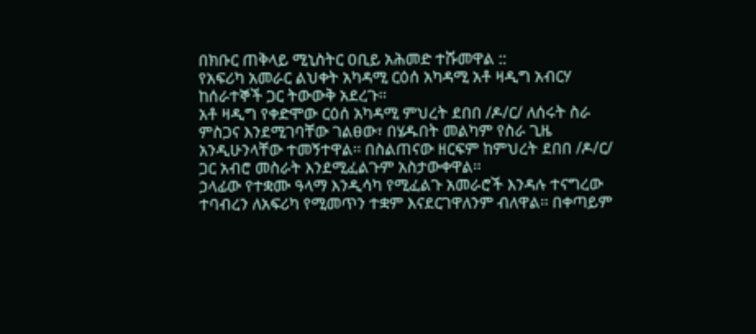በክቡር ጠቅላይ ሚኒስትር ዐቢይ አሕመድ ተሹመዋል ::
የአፍሪካ አመራር ልህቀት አካዳሚ ርዕሰ አካዳሚ አቶ ዛዲግ አብርሃ ከሰራተኞች ጋር ትውውቅ አደረጉ፡፡
አቶ ዛዲግ የቀድሞው ርዕሰ አካዳሚ ምህረት ደበበ /ዶ/ር/ ለሰሩት ስራ ምስጋና እንደሚገባቸው ገልፀው፣ በሄዱበት መልካም የስራ ጊዜ አንዲሁንላቸው ተመኝተዋል፡፡ በስልጠናው ዘርፍም ከምህረት ደበበ /ዶ/ር/ ጋር አብሮ መስራት እንደሚፈልጉም አስታውቀዋል፡፡
ኃላፊው የተቋሙ ዓላማ እንዲሳካ የሚፈልጉ አመራሮች እንዳሉ ተናግረው ተባብረን ለአፍሪካ የሚመጥን ተቋም እናደርገዋለንም ብለዋል፡፡ በቀጣይም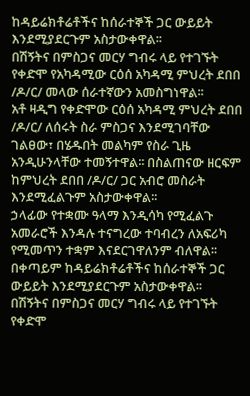ከዳይሬክቶሬቶችና ከሰራተኞች ጋር ውይይት እንደሚያደርጉም አስታውቀዋል፡፡
በሽኝትና በምስጋና መርሃ ግብሩ ላይ የተገኙት የቀድሞ የአካዳሚው ርዕሰ አካዳሚ ምህረት ደበበ /ዶ/ር/ መላው ሰራተኛውን አመስግነዋል፡፡
አቶ ዛዲግ የቀድሞው ርዕሰ አካዳሚ ምህረት ደበበ /ዶ/ር/ ለሰሩት ስራ ምስጋና እንደሚገባቸው ገልፀው፣ በሄዱበት መልካም የስራ ጊዜ አንዲሁንላቸው ተመኝተዋል፡፡ በስልጠናው ዘርፍም ከምህረት ደበበ /ዶ/ር/ ጋር አብሮ መስራት እንደሚፈልጉም አስታውቀዋል፡፡
ኃላፊው የተቋሙ ዓላማ እንዲሳካ የሚፈልጉ አመራሮች እንዳሉ ተናግረው ተባብረን ለአፍሪካ የሚመጥን ተቋም እናደርገዋለንም ብለዋል፡፡ በቀጣይም ከዳይሬክቶሬቶችና ከሰራተኞች ጋር ውይይት እንደሚያደርጉም አስታውቀዋል፡፡
በሽኝትና በምስጋና መርሃ ግብሩ ላይ የተገኙት የቀድሞ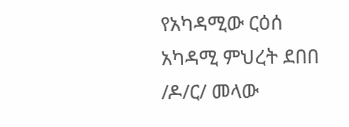የአካዳሚው ርዕሰ አካዳሚ ምህረት ደበበ /ዶ/ር/ መላው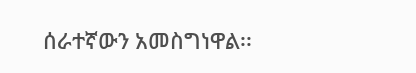ሰራተኛውን አመስግነዋል፡፡